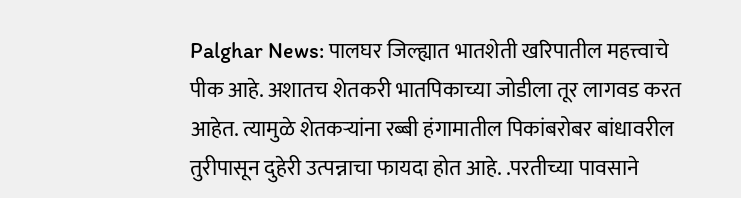Palghar News: पालघर जिल्ह्यात भातशेती खरिपातील महत्त्वाचे पीक आहे. अशातच शेतकरी भातपिकाच्या जोडीला तूर लागवड करत आहेत. त्यामुळे शेतकऱ्यांना रब्बी हंगामातील पिकांबरोबर बांधावरील तुरीपासून दुहेरी उत्पन्नाचा फायदा होत आहे. .परतीच्या पावसाने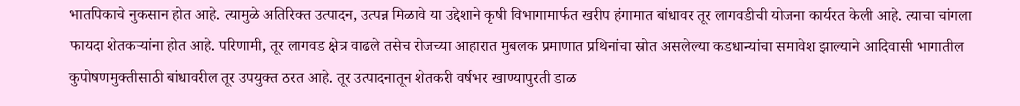भातपिकाचे नुकसान होत आहे. त्यामुळे अतिरिक्त उत्पादन, उत्पन्न मिळावे या उद्देशाने कृषी विभागामार्फत खरीप हंगामात बांधावर तूर लागवडीची योजना कार्यरत केली आहे. त्याचा चांगला फायदा शेतकऱ्यांना होत आहे. परिणामी, तूर लागवड क्षेत्र वाढले तसेच रोजच्या आहारात मुबलक प्रमाणात प्रथिनांचा स्रोत असलेल्या कडधान्यांचा समावेश झाल्याने आदिवासी भागातील कुपोषणमुक्तीसाठी बांधावरील तूर उपयुक्त ठरत आहे. तूर उत्पादनातून शेतकरी वर्षभर खाण्यापुरती डाळ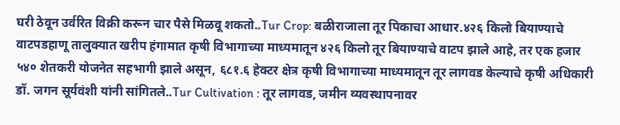घरी ठेवून उर्वरित विक्री करून चार पैसे मिळवू शकतो..Tur Crop: बळीराजाला तूर पिकाचा आधार.४२६ किलो बियाण्याचे वाटपडहाणू तालुक्यात खरीप हंगामात कृषी विभागाच्या माध्यमातून ४२६ किलो तूर बियाण्याचे वाटप झाले आहे, तर एक हजार ५४० शेतकरी योजनेत सहभागी झाले असून, ६८१.६ हेक्टर क्षेत्र कृषी विभागाच्या माध्यमातून तूर लागवड केल्याचे कृषी अधिकारी डॉ. जगन सूर्यवंशी यांनी सांगितले..Tur Cultivation : तूर लागवड, जमीन व्यवस्थापनावर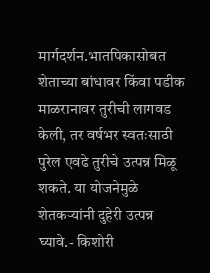मार्गदर्शन.भातपिकासोबत शेताच्या बांधावर किंवा पडीक माळरानावर तुरीची लागवड केली, तर वर्षभर स्वतःसाठी पुरेल एवढे तुरीचे उत्पन्न मिळू शकते. या योजनेमुळे शेतकऱ्यांनी दुहेरी उत्पन्न घ्यावे.- किशोरी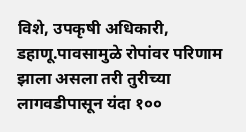विशे, उपकृषी अधिकारी, डहाणू.पावसामुळे रोपांवर परिणाम झाला असला तरी तुरीच्या लागवडीपासून यंदा १००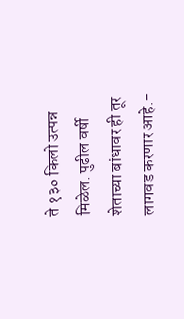ते १३० किलो उत्पन्न मिळेल. पुढील वर्षी शेताच्या बांधावर ही तूर लागवड करणार आहे.-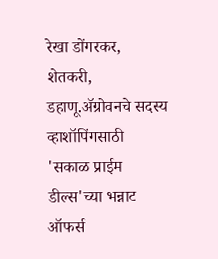रेखा डोंगरकर, शेतकरी, डहाणू.ॲग्रोवनचे सदस्य व्हाशॉपिंगसाठी 'सकाळ प्राईम डील्स'च्या भन्नाट ऑफर्स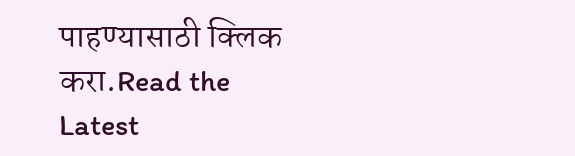पाहण्यासाठी क्लिक करा.Read the Latest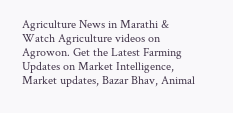Agriculture News in Marathi & Watch Agriculture videos on Agrowon. Get the Latest Farming Updates on Market Intelligence, Market updates, Bazar Bhav, Animal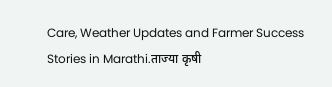Care, Weather Updates and Farmer Success Stories in Marathi.ताज्या कृषी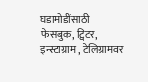घडामोडींसाठी फेसबुक, ट्विटर, इन्स्टाग्राम , टेलिग्रामवर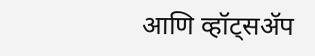आणि व्हॉट्सॲप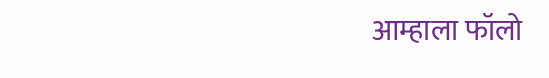आम्हाला फॉलो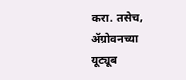करा. तसेच, ॲग्रोवनच्या यूट्यूब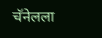चॅनेलला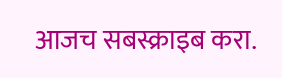आजच सबस्क्राइब करा.